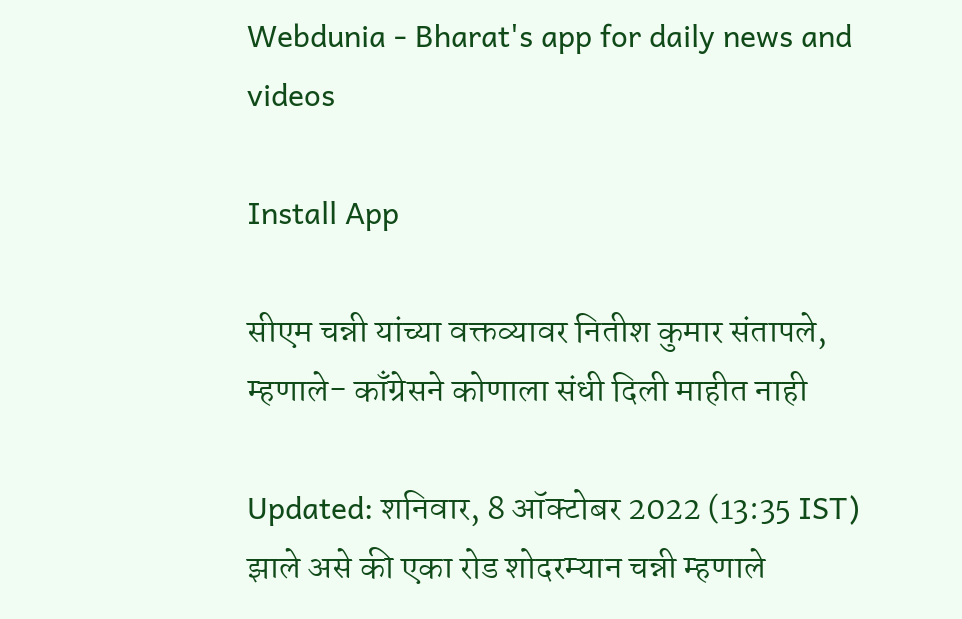Webdunia - Bharat's app for daily news and videos

Install App

सीएम चन्नी यांच्या वक्तव्यावर नितीश कुमार संतापले, म्हणाले- काँग्रेसने कोणाला संधी दिली माहीत नाही

Updated: शनिवार, 8 ऑक्टोबर 2022 (13:35 IST)
झाले असे की एका रोड शोदरम्यान चन्नी म्हणाले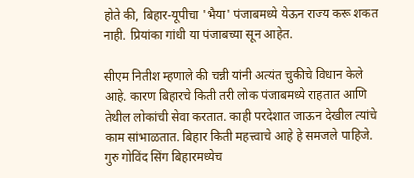होते की, बिहार-यूपीचा 'भैया' पंजाबमध्ये येऊन राज्य करू शकत नाही. प्रियांका गांधी या पंजाबच्या सून आहेत.

सीएम नितीश म्हणाले की चन्नी यांनी अत्यंत चुकीचे विधान केले आहे. कारण बिहारचे किती तरी लोक पंजाबमध्ये राहतात आणि तेथील लोकांची सेवा करतात. काही परदेशात जाऊन देखील त्यांचे काम सांभाळतात. बिहार किती महत्त्वाचे आहे हे समजले पाहिजे. गुरु गोविंद सिंग बिहारमध्येच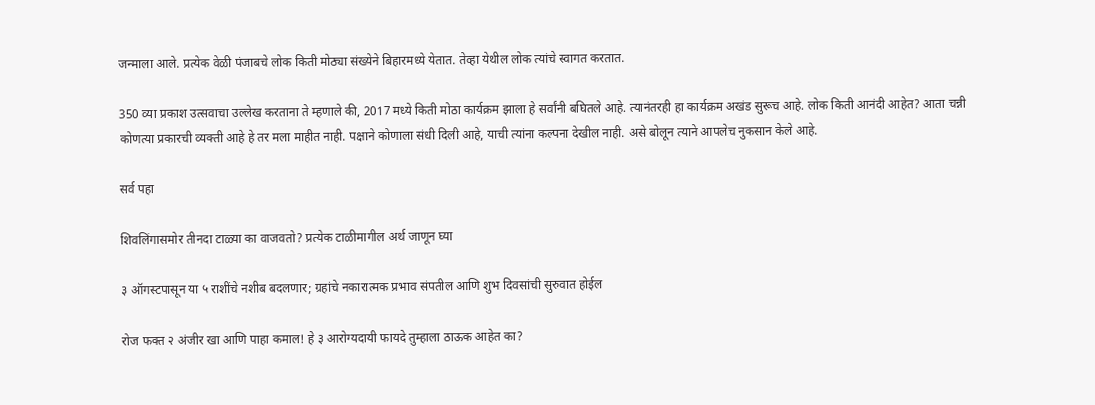जन्माला आले. प्रत्येक वेळी पंजाबचे लोक किती मोठ्या संख्येने बिहारमध्ये येतात. तेव्हा येथील लोक त्यांचे स्वागत करतात.

350 व्या प्रकाश उत्सवाचा उल्लेख करताना ते म्हणाले की, 2017 मध्ये किती मोठा कार्यक्रम झाला हे सर्वांनी बघितले आहे. त्यानंतरही हा कार्यक्रम अखंड सुरूच आहे. लोक किती आनंदी आहेत? आता चन्नी कोणत्या प्रकारची व्यक्ती आहे हे तर मला माहीत नाही. पक्षाने कोणाला संधी दिली आहे, याची त्यांना कल्पना देखील नाही. असे बोलून त्याने आपलेच नुकसान केले आहे.

सर्व पहा

शिवलिंगासमोर तीनदा टाळ्या का वाजवतो? प्रत्येक टाळीमागील अर्थ जाणून घ्या

३ ऑगस्टपासून या ५ राशींचे नशीब बदलणार; ग्रहांचे नकारात्मक प्रभाव संपतील आणि शुभ दिवसांची सुरुवात होईल

रोज फक्त २ अंजीर खा आणि पाहा कमाल! हे ३ आरोग्यदायी फायदे तुम्हाला ठाऊक आहेत का?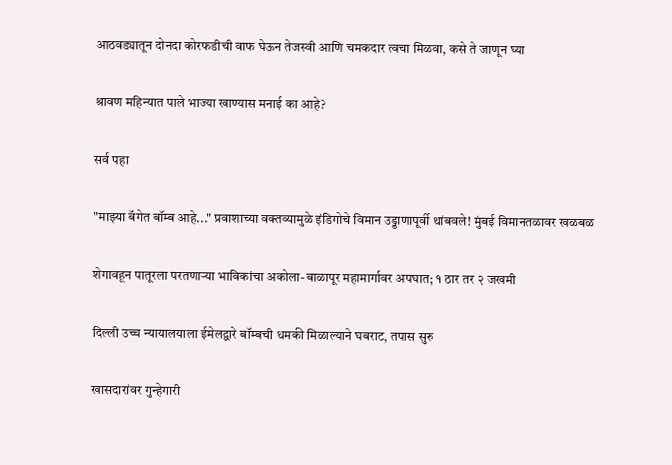आठवड्यातून दोनदा कोरफडीची वाफ घेऊन तेजस्वी आणि चमकदार त्वचा मिळवा, कसे ते जाणून घ्या

श्रावण महिन्यात पाले भाज्या खाण्यास मनाई का आहे?

सर्व पहा

"माझ्या बॅगेत बॉम्ब आहे..." प्रवाशाच्या वक्तव्यामुळे इंडिगोचे विमान उड्डाणापूर्वी थांबवले! मुंबई विमानतळावर खळबळ

शेगावहून पातूरला परतणाऱ्या भाविकांचा अकोला-बाळापूर महामार्गावर अपघात; १ ठार तर २ जखमी

दिल्ली उच्च न्यायालयाला ईमेलद्वारे बॉम्बची धमकी मिळाल्याने घबराट, तपास सुरु

खासदारांवर गुन्हेगारी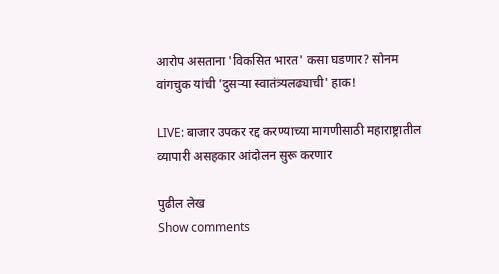आरोप असताना 'विकसित भारत' कसा घडणार? सोनम वांगचुक यांची 'दुसऱ्या स्वातंत्र्यलढ्याची' हाक!

LIVE: बाजार उपकर रद्द करण्याच्या मागणीसाठी महाराष्ट्रातील व्यापारी असहकार आंदोलन सुरू करणार

पुढील लेख
Show comments